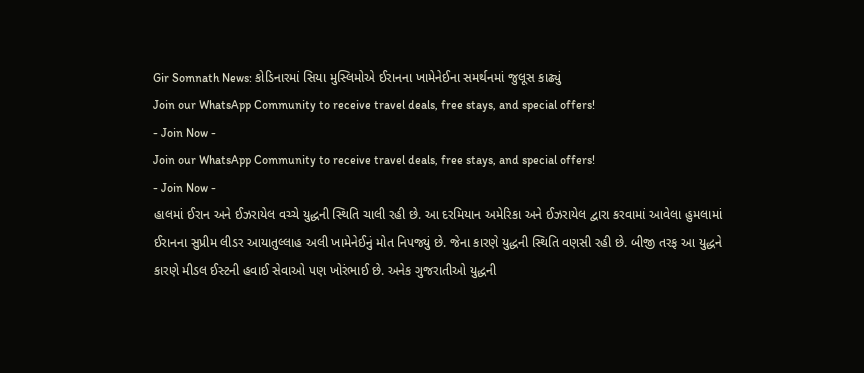Gir Somnath News: કોડિનારમાં સિયા મુસ્લિમોએ ઈરાનના ખામેનેઈના સમર્થનમાં જુલૂસ કાઢ્યું
Join our WhatsApp Community to receive travel deals, free stays, and special offers!
- Join Now -
Join our WhatsApp Community to receive travel deals, free stays, and special offers!
- Join Now -
હાલમાં ઈરાન અને ઈઝરાયેલ વચ્ચે યુદ્ધની સ્થિતિ ચાલી રહી છે. આ દરમિયાન અમેરિકા અને ઈઝરાયેલ દ્વારા કરવામાં આવેલા હુમલામાં ઈરાનના સુપ્રીમ લીડર આયાતુલ્લાહ અલી ખામેનેઈનું મોત નિપજ્યું છે. જેના કારણે યુદ્ધની સ્થિતિ વણસી રહી છે. બીજી તરફ આ યુદ્ધને કારણે મીડલ ઈસ્ટની હવાઈ સેવાઓ પણ ખોરંભાઈ છે. અનેક ગુજરાતીઓ યુદ્ધની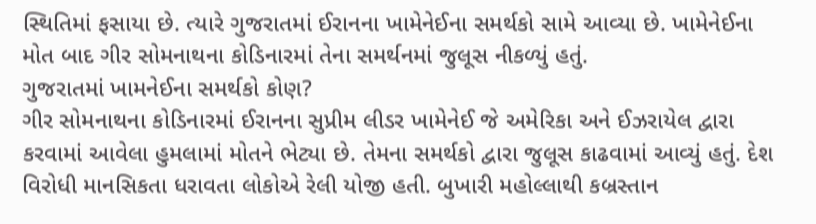સ્થિતિમાં ફસાયા છે. ત્યારે ગુજરાતમાં ઈરાનના ખામેનેઈના સમર્થકો સામે આવ્યા છે. ખામેનેઈના મોત બાદ ગીર સોમનાથના કોડિનારમાં તેના સમર્થનમાં જુલૂસ નીકળ્યું હતું.
ગુજરાતમાં ખામનેઈના સમર્થકો કોણ?
ગીર સોમનાથના કોડિનારમાં ઈરાનના સુપ્રીમ લીડર ખામેનેઈ જે અમેરિકા અને ઈઝરાયેલ દ્વારા કરવામાં આવેલા હુમલામાં મોતને ભેટ્યા છે. તેમના સમર્થકો દ્વારા જુલૂસ કાઢવામાં આવ્યું હતું. દેશ વિરોધી માનસિકતા ધરાવતા લોકોએ રેલી યોજી હતી. બુખારી મહોલ્લાથી કબ્રસ્તાન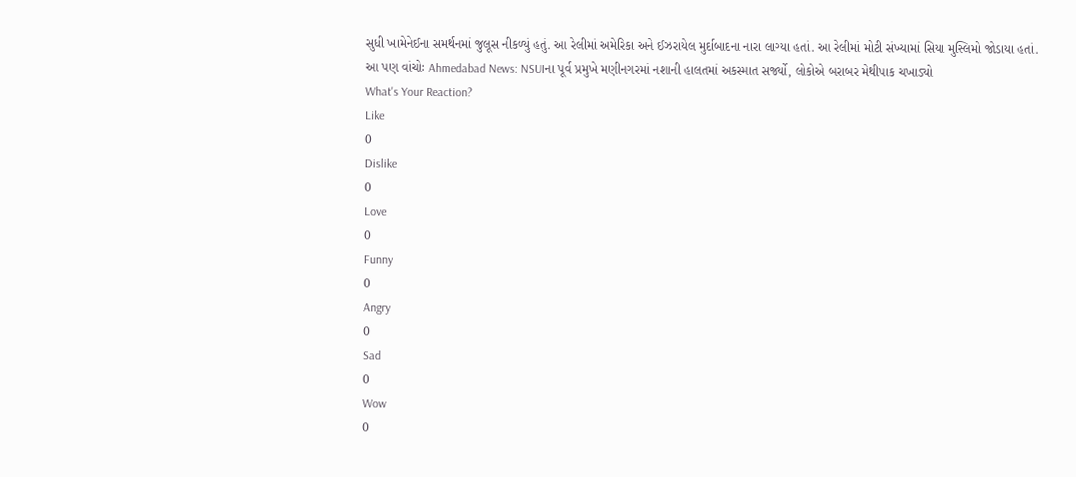સુધી ખામેનેઈના સમર્થનમાં જુલૂસ નીકળ્યું હતું. આ રેલીમાં અમેરિકા અને ઈઝરાયેલ મુર્દાબાદના નારા લાગ્યા હતાં. આ રેલીમાં મોટી સંખ્યામાં સિયા મુસ્લિમો જોડાયા હતાં.
આ પણ વાંચોઃ Ahmedabad News: NSUIના પૂર્વ પ્રમુખે મણીનગરમાં નશાની હાલતમાં અકસ્માત સર્જ્યો, લોકોએ બરાબર મેથીપાક ચખાડ્યો
What's Your Reaction?
Like
0
Dislike
0
Love
0
Funny
0
Angry
0
Sad
0
Wow
0